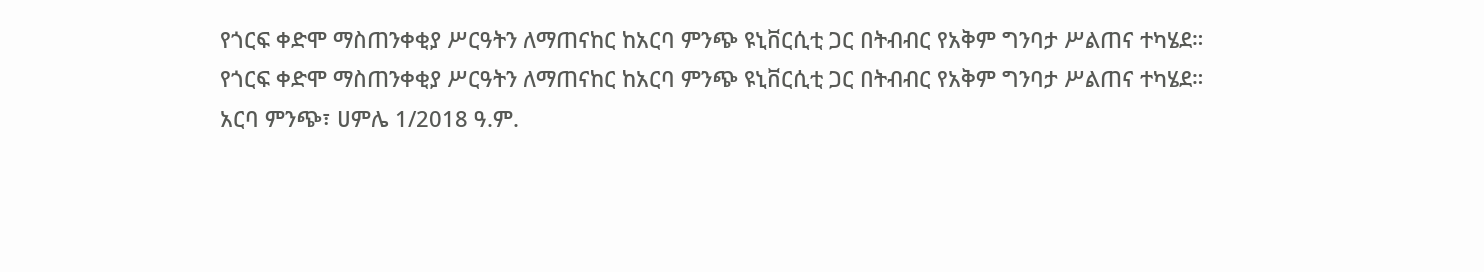የጎርፍ ቀድሞ ማስጠንቀቂያ ሥርዓትን ለማጠናከር ከአርባ ምንጭ ዩኒቨርሲቲ ጋር በትብብር የአቅም ግንባታ ሥልጠና ተካሄደ።
የጎርፍ ቀድሞ ማስጠንቀቂያ ሥርዓትን ለማጠናከር ከአርባ ምንጭ ዩኒቨርሲቲ ጋር በትብብር የአቅም ግንባታ ሥልጠና ተካሄደ።
አርባ ምንጭ፣ ሀምሌ 1/2018 ዓ.ም.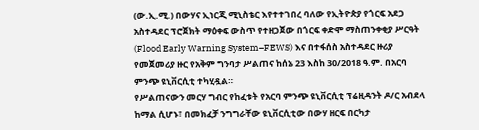(ው.ኢ.ሚ.) በውሃና ኢነርጂ ሚኒስቴር እየተተገበረ ባለው የኢትዮጵያ የጎርፍ አደጋ አስተዳደር ፕሮጀክት ማዕቀፍ ውስጥ የተዘጋጀው በጎርፍ ቀድሞ ማስጠንቀቂያ ሥርዓት (Flood Early Warning System–FEWS) እና በተፋሰስ አስተዳደር ዙሪያ የመጀመሪያ ዙር የአቅም ግንባታ ሥልጠና ከሰኔ 23 እስከ 30/2018 ዓ.ም. በአርባ ምንጭ ዩኒቨርሲቲ ተካሂዷል።
የሥልጠናውን መርሃ ግብር የከፈቱት የአርባ ምንጭ ዩኒቨርሲቲ ፕሬዚዳንት ዶ/ር አብደላ ከማል ሲሆኑ፣ በመክፈቻ ንግግራቸው ዩኒቨርሲቲው በውሃ ዘርፍ በርካታ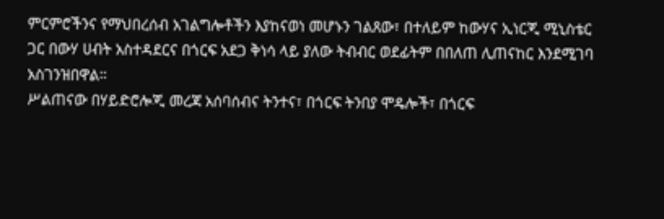ምርምሮችንና የማህበረሰብ አገልግሎቶችን እያከናወነ መሆኑን ገልጸው፣ በተለይም ከውሃና ኢነርጂ ሚኒስቴር ጋር በውሃ ሀብት አስተዳደርና በጎርፍ አደጋ ቅነሳ ላይ ያለው ትብብር ወደፊትም በበለጠ ሊጠናከር እንደሚገባ አስገንዝበዋል።
ሥልጠናው በሃይድሮሎጂ መረጃ አሰባሰብና ትንተና፣ በጎርፍ ትንበያ ሞዴሎች፣ በጎርፍ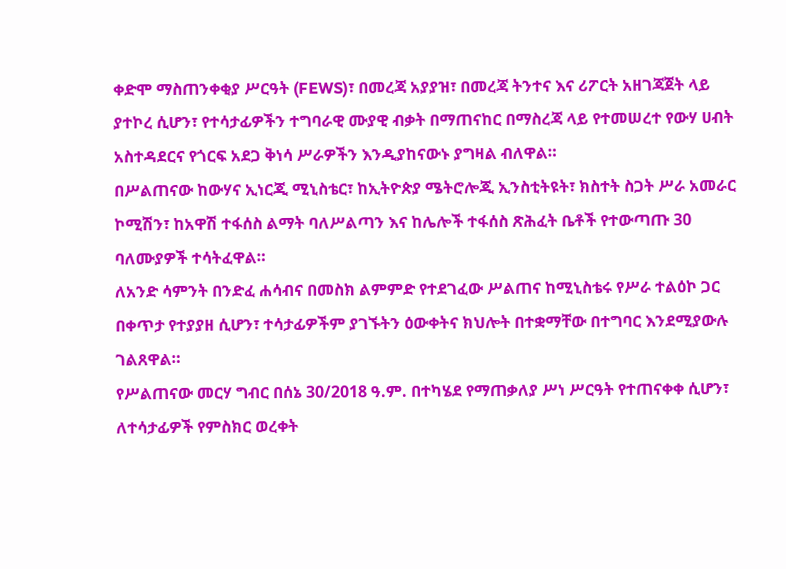ቀድሞ ማስጠንቀቂያ ሥርዓት (FEWS)፣ በመረጃ አያያዝ፣ በመረጃ ትንተና እና ሪፖርት አዘገጃጀት ላይ ያተኮረ ሲሆን፣ የተሳታፊዎችን ተግባራዊ ሙያዊ ብቃት በማጠናከር በማስረጃ ላይ የተመሠረተ የውሃ ሀብት አስተዳደርና የጎርፍ አደጋ ቅነሳ ሥራዎችን እንዲያከናውኑ ያግዛል ብለዋል።
በሥልጠናው ከውሃና ኢነርጂ ሚኒስቴር፣ ከኢትዮጵያ ሜትሮሎጂ ኢንስቲትዩት፣ ክስተት ስጋት ሥራ አመራር ኮሚሽን፣ ከአዋሽ ተፋሰስ ልማት ባለሥልጣን እና ከሌሎች ተፋሰስ ጽሕፈት ቤቶች የተውጣጡ 30 ባለሙያዎች ተሳትፈዋል።
ለአንድ ሳምንት በንድፈ ሐሳብና በመስክ ልምምድ የተደገፈው ሥልጠና ከሚኒስቴሩ የሥራ ተልዕኮ ጋር በቀጥታ የተያያዘ ሲሆን፣ ተሳታፊዎችም ያገኙትን ዕውቀትና ክህሎት በተቋማቸው በተግባር እንደሚያውሉ ገልጸዋል።
የሥልጠናው መርሃ ግብር በሰኔ 30/2018 ዓ.ም. በተካሄደ የማጠቃለያ ሥነ ሥርዓት የተጠናቀቀ ሲሆን፣ ለተሳታፊዎች የምስክር ወረቀት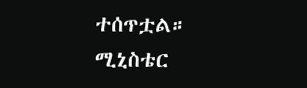ተሰጥቷል።
ሚኒስቴር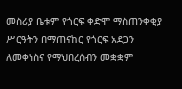መስሪያ ቤቱም የጎርፍ ቀድሞ ማስጠንቀቂያ ሥርዓትን በማጠናከር የጎርፍ አደጋን ለመቀነስና የማህበረሰብን መቋቋም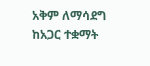አቅም ለማሳደግ ከአጋር ተቋማት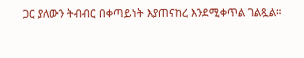ጋር ያለውን ትብብር በቀጣይነት እያጠናከረ እንደሚቀጥል ገልጿል።